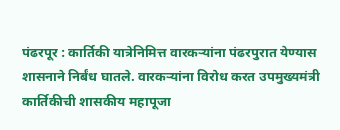पंढरपूर : कार्तिकी यात्रेनिमित्त वारकऱ्यांना पंढरपुरात येण्यास शासनाने निर्बंध घातले. वारकऱ्यांना विरोध करत उपमुख्यमंत्री कार्तिकीची शासकीय महापूजा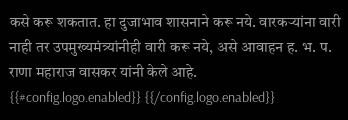कसे करू शकतात. हा दुजाभाव शासनाने करू नये. वारकऱ्यांना वारी नाही तर उपमुख्यमंत्र्यांनीही वारी करू नये, असे आवाहन ह. भ. प. राणा महाराज वासकर यांनी केले आहे.
{{#config.logo.enabled}} {{/config.logo.enabled}}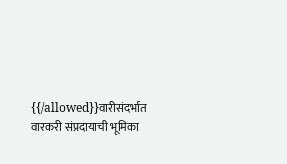{{/allowed}}वारीसंदर्भात वारकरी संप्रदायाची भूमिका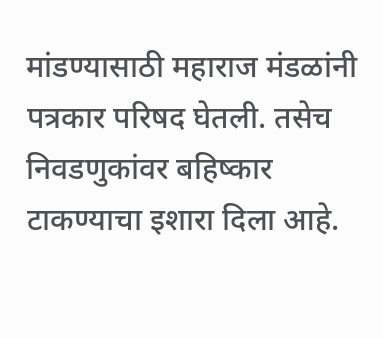मांडण्यासाठी महाराज मंडळांनी पत्रकार परिषद घेतली. तसेच निवडणुकांवर बहिष्कार टाकण्याचा इशारा दिला आहे.